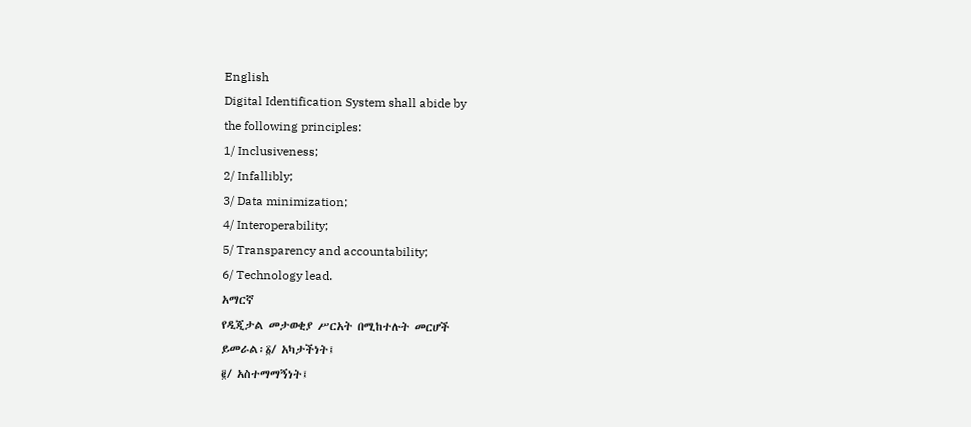English
Digital Identification System shall abide by
the following principles:
1/ Inclusiveness;
2/ Infallibly;
3/ Data minimization;
4/ Interoperability;
5/ Transparency and accountability;
6/ Technology lead.
አማርኛ
የዲጂታል መታወቂያ ሥርአት በሚከተሉት መርሆች
ይመራል፡፩/ አካታችነት፤
፪/ አስተማማኝነት፤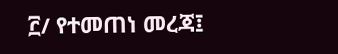፫/ የተመጠነ መረጃ፤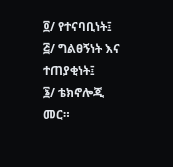፬/ የተናባቢነት፤
፭/ ግልፀኝነት እና ተጠያቂነት፤
፮/ ቴክኖሎጂ መር።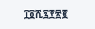፲፬ሺ፯፻፳፪